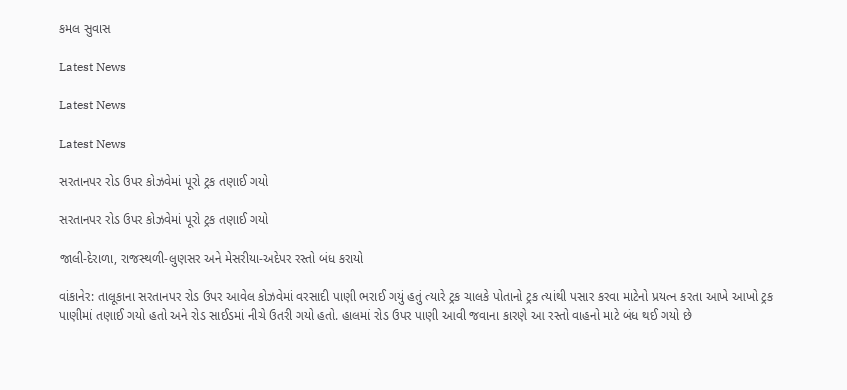કમલ સુવાસ

Latest News

Latest News

Latest News

સરતાનપર રોડ ઉપર કોઝવેમાં પૂરો ટ્રક તણાઈ ગયો

સરતાનપર રોડ ઉપર કોઝવેમાં પૂરો ટ્રક તણાઈ ગયો

જાલી-દેરાળા, રાજસ્થળી-લુણસર અને મેસરીયા-અદેપર રસ્તો બંધ કરાયો

વાંકાનેર: તાલૂકાના સરતાનપર રોડ ઉપર આવેલ કોઝવેમાં વરસાદી પાણી ભરાઈ ગયું હતું ત્યારે ટ્રક ચાલકે પોતાનો ટ્રક ત્યાંથી પસાર કરવા માટેનો પ્રયત્ન કરતા આખે આખો ટ્રક પાણીમાં તણાઈ ગયો હતો અને રોડ સાઈડમાં નીચે ઉતરી ગયો હતો. હાલમાં રોડ ઉપર પાણી આવી જવાના કારણે આ રસ્તો વાહનો માટે બંધ થઈ ગયો છે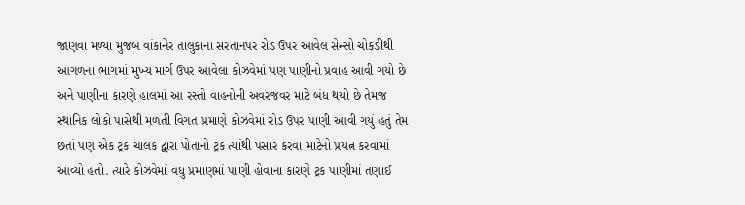જાણવા મળ્યા મુજબ વાંકાનેર તાલુકાના સરતાનપર રોડ ઉપર આવેલ સેન્સો ચોકડીથી આગળના ભાગમાં મુખ્ય માર્ગ ઉપર આવેલા કોઝવેમાં પણ પાણીનો પ્રવાહ આવી ગયો છે અને પાણીના કારણે હાલમાં આ રસ્તો વાહનોની અવરજવર માટે બંધ થયો છે તેમજ સ્થાનિક લોકો પાસેથી મળતી વિગત પ્રમાણે કોઝવેમાં રોડ ઉપર પાણી આવી ગયું હતું તેમ છતાં પણ એક ટ્રક ચાલક દ્વારા પોતાનો ટ્રક ત્યાંથી પસાર કરવા માટેનો પ્રયત્ન કરવામાં આવ્યો હતો. ત્યારે કોઝવેમાં વધુ પ્રમાણમાં પાણી હોવાના કારણે ટ્રક પાણીમાં તણાઈ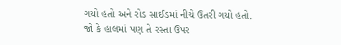ગયો હતો અને રોડ સાઈડમાં નીચે ઉતરી ગયો હતો. જો કે હાલમાં પણ તે રસ્તા ઉપર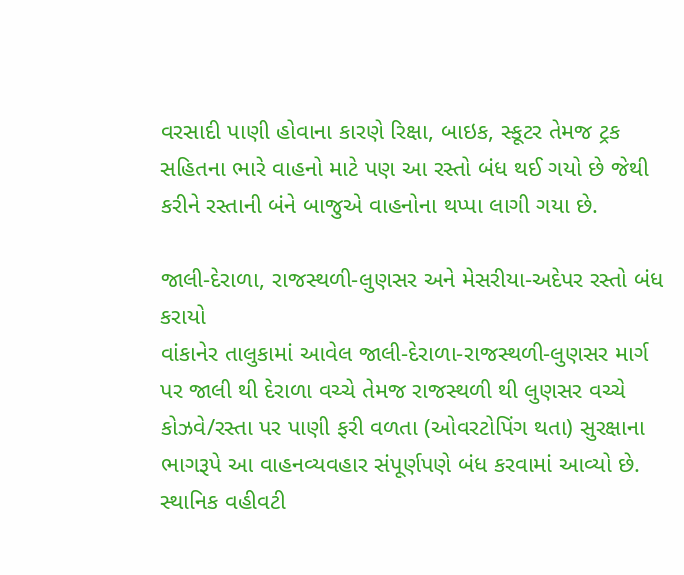વરસાદી પાણી હોવાના કારણે રિક્ષા, બાઇક, સ્કૂટર તેમજ ટ્રક સહિતના ભારે વાહનો માટે પણ આ રસ્તો બંધ થઈ ગયો છે જેથી કરીને રસ્તાની બંને બાજુએ વાહનોના થપ્પા લાગી ગયા છે.

જાલી-દેરાળા, રાજસ્થળી-લુણસર અને મેસરીયા-અદેપર રસ્તો બંધ કરાયો
વાંકાનેર તાલુકામાં આવેલ જાલી-દેરાળા-રાજસ્થળી-લુણસર માર્ગ પર જાલી થી દેરાળા વચ્ચે તેમજ રાજસ્થળી થી લુણસર વચ્ચે કોઝવે/રસ્તા પર પાણી ફરી વળતા (ઓવરટોપિંગ થતા) સુરક્ષાના ભાગરૂપે આ વાહનવ્યવહાર સંપૂર્ણપણે બંધ કરવામાં આવ્યો છે. સ્થાનિક વહીવટી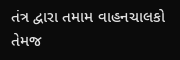તંત્ર દ્વારા તમામ વાહનચાલકો તેમજ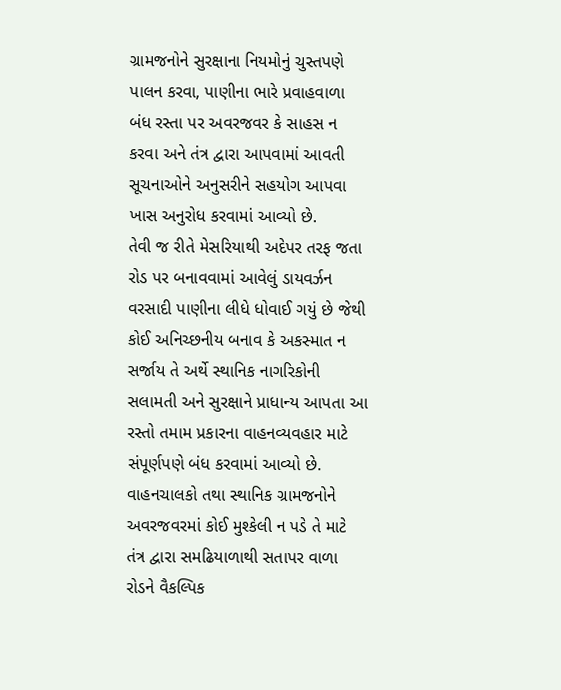ગ્રામજનોને સુરક્ષાના નિયમોનું ચુસ્તપણે પાલન કરવા, પાણીના ભારે પ્રવાહવાળા બંધ રસ્તા પર અવરજવર કે સાહસ ન કરવા અને તંત્ર દ્વારા આપવામાં આવતી સૂચનાઓને અનુસરીને સહયોગ આપવા ખાસ અનુરોધ કરવામાં આવ્યો છે.
તેવી જ રીતે મેસરિયાથી અદેપર તરફ જતા રોડ પર બનાવવામાં આવેલું ડાયવર્ઝન વરસાદી પાણીના લીધે ધોવાઈ ગયું છે જેથી કોઈ અનિચ્છનીય બનાવ કે અકસ્માત ન સર્જાય તે અર્થે સ્થાનિક નાગરિકોની સલામતી અને સુરક્ષાને પ્રાધાન્ય આપતા આ રસ્તો તમામ પ્રકારના વાહનવ્યવહાર માટે સંપૂર્ણપણે બંધ કરવામાં આવ્યો છે. વાહનચાલકો તથા સ્થાનિક ગ્રામજનોને અવરજવરમાં કોઈ મુશ્કેલી ન પડે તે માટે તંત્ર દ્વારા સમઢિયાળાથી સતાપર વાળા રોડને વૈકલ્પિક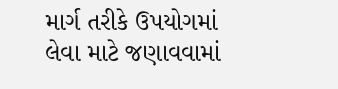માર્ગ તરીકે ઉપયોગમાં લેવા માટે જણાવવામાં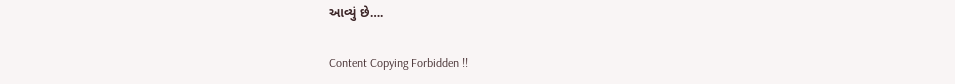આવ્યું છે….

Content Copying Forbidden !!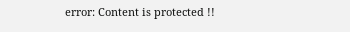error: Content is protected !!